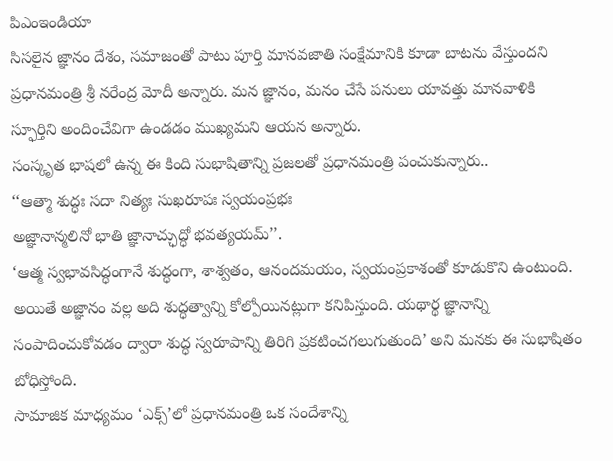పిఎంఇండియా
సిసలైన జ్ఞానం దేశం, సమాజంతో పాటు పూర్తి మానవజాతి సంక్షేమానికి కూడా బాటను వేస్తుందని ప్రధానమంత్రి శ్రీ నరేంద్ర మోదీ అన్నారు. మన జ్ఞానం, మనం చేసే పనులు యావత్తు మానవాళికి స్ఫూర్తిని అందించేవిగా ఉండడం ముఖ్యమని ఆయన అన్నారు.
సంస్కృత భాషలో ఉన్న ఈ కింది సుభాషితాన్ని ప్రజలతో ప్రధానమంత్రి పంచుకున్నారు..
‘‘ఆత్మా శుద్ధః సదా నిత్యః సుఖరూపః స్వయంప్రభః
అజ్ఞానాన్మలినో భాతి జ్ఞానాచ్ఛుద్ధో భవత్యయమ్’’.
‘ఆత్మ స్వభావసిద్ధంగానే శుద్ధంగా, శాశ్వతం, ఆనందమయం, స్వయంప్రకాశంతో కూడుకొని ఉంటుంది. అయితే అజ్ఞానం వల్ల అది శుద్ధత్వాన్ని కోల్పోయినట్లుగా కనిపిస్తుంది. యథార్థ జ్ఞానాన్ని సంపాదించుకోవడం ద్వారా శుద్ధ స్వరూపాన్ని తిరిగి ప్రకటించగలుగుతుంది’ అని మనకు ఈ సుభాషితం బోధిస్తోంది.
సామాజిక మాధ్యమం ‘ఎక్స్’లో ప్రధానమంత్రి ఒక సందేశాన్ని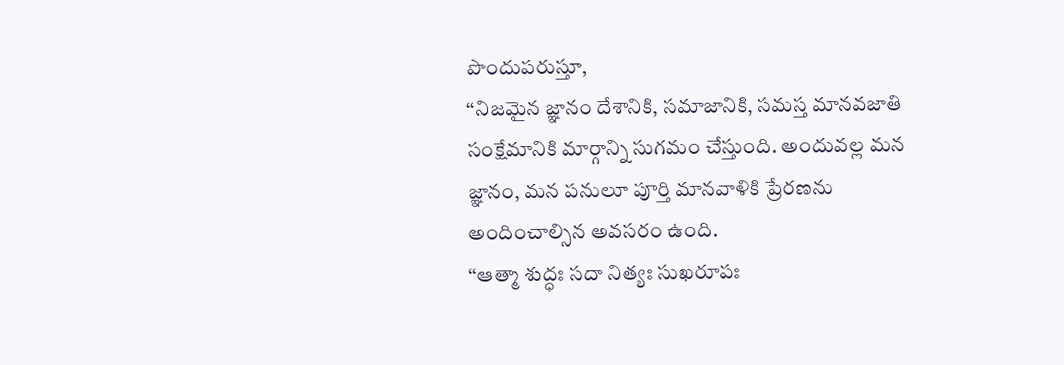పొందుపరుస్తూ,
‘‘నిజమైన జ్ఞానం దేశానికి, సమాజానికి, సమస్త మానవజాతి సంక్షేమానికి మార్గాన్ని సుగమం చేస్తుంది. అందువల్ల మన జ్ఞానం, మన పనులూ పూర్తి మానవాళికి ప్రేరణను అందించాల్సిన అవసరం ఉంది.
‘‘ఆత్మా శుద్ధః సదా నిత్యః సుఖరూపః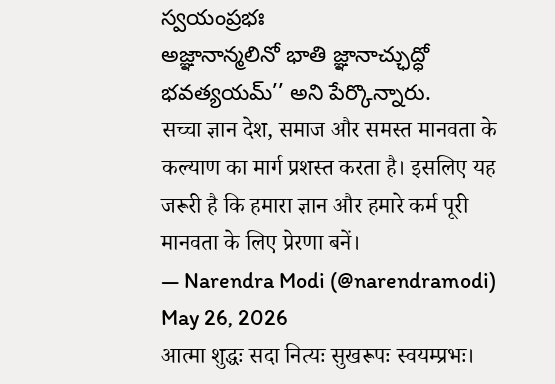స్వయంప్రభః
అజ్ఞానాన్మలినో భాతి జ్ఞానాచ్ఛుద్ధో భవత్యయమ్’’ అని పేర్కొన్నారు.
सच्चा ज्ञान देश, समाज और समस्त मानवता के कल्याण का मार्ग प्रशस्त करता है। इसलिए यह जरूरी है कि हमारा ज्ञान और हमारे कर्म पूरी मानवता के लिए प्रेरणा बनें।
— Narendra Modi (@narendramodi) May 26, 2026
आत्मा शुद्धः सदा नित्यः सुखरूपः स्वयम्प्रभः।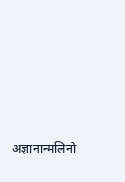अज्ञानान्मलिनो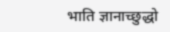भाति ज्ञानाच्छुद्धो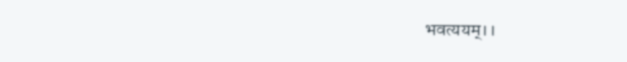भवत्ययम्।।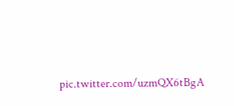pic.twitter.com/uzmQX6tBgA